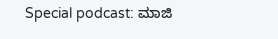Special podcast: ಮಾಜಿ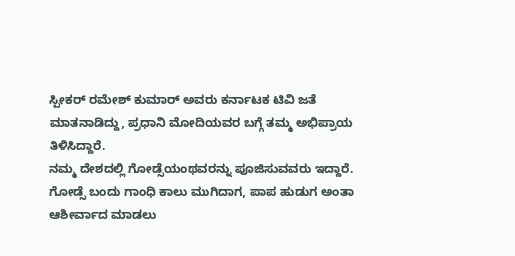ಸ್ಪೀಕರ್ ರಮೇಶ್ ಕುಮಾರ್ ಅವರು ಕರ್ನಾಟಕ ಟಿವಿ ಜತೆ ಮಾತನಾಡಿದ್ದು, ಪ್ರಧಾನಿ ಮೋದಿಯವರ ಬಗ್ಗೆ ತಮ್ಮ ಅಭಿಪ್ರಾಯ ತಿಳಿಸಿದ್ದಾರೆ.
ನಮ್ಮ ದೇಶದಲ್ಲಿ ಗೋಡ್ಸೆಯಂಥವರನ್ನು ಪೂಜಿಸುವವರು ಇದ್ದಾರೆ. ಗೋಡ್ಸೆ ಬಂದು ಗಾಂಧಿ ಕಾಲು ಮುಗಿದಾಗ, ಪಾಪ ಹುಡುಗ ಅಂತಾ ಆಶೀರ್ವಾದ ಮಾಡಲು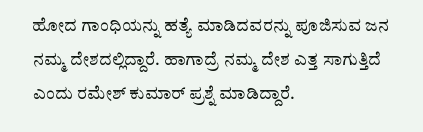ಹೋದ ಗಾಂಧಿಯನ್ನು ಹತ್ಯೆ ಮಾಡಿದವರನ್ನು ಪೂಜಿಸುವ ಜನ ನಮ್ಮ ದೇಶದಲ್ಲಿದ್ದಾರೆ. ಹಾಗಾದ್ರೆ ನಮ್ಮ ದೇಶ ಎತ್ತ ಸಾಗುತ್ತಿದೆ ಎಂದು ರಮೇಶ್ ಕುಮಾರ್ ಪ್ರಶ್ನೆ ಮಾಡಿದ್ದಾರೆ.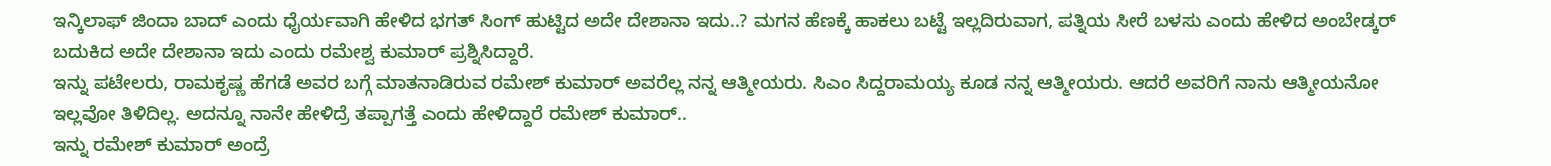ಇನ್ಕಿಲಾಫ್ ಜಿಂದಾ ಬಾದ್ ಎಂದು ಧೈರ್ಯವಾಗಿ ಹೇಳಿದ ಭಗತ್ ಸಿಂಗ್ ಹುಟ್ಟಿದ ಅದೇ ದೇಶಾನಾ ಇದು..? ಮಗನ ಹೆಣಕ್ಕೆ ಹಾಕಲು ಬಟ್ಟೆ ಇಲ್ಲದಿರುವಾಗ, ಪತ್ನಿಯ ಸೀರೆ ಬಳಸು ಎಂದು ಹೇಳಿದ ಅಂಬೇಡ್ಕರ್ ಬದುಕಿದ ಅದೇ ದೇಶಾನಾ ಇದು ಎಂದು ರಮೇಶ್ವ ಕುಮಾರ್ ಪ್ರಶ್ನಿಸಿದ್ದಾರೆ.
ಇನ್ನು ಪಟೇಲರು, ರಾಮಕೃಷ್ಣ ಹೆಗಡೆ ಅವರ ಬಗ್ಗೆ ಮಾತನಾಡಿರುವ ರಮೇಶ್ ಕುಮಾರ್ ಅವರೆಲ್ಲ ನನ್ನ ಆತ್ಮೀಯರು. ಸಿಎಂ ಸಿದ್ದರಾಮಯ್ಯ ಕೂಡ ನನ್ನ ಆತ್ಮೀಯರು. ಆದರೆ ಅವರಿಗೆ ನಾನು ಆತ್ಮೀಯನೋ ಇಲ್ಲವೋ ತಿಳಿದಿಲ್ಲ. ಅದನ್ನೂ ನಾನೇ ಹೇಳಿದ್ರೆ ತಪ್ಪಾಗತ್ತೆ ಎಂದು ಹೇಳಿದ್ದಾರೆ ರಮೇಶ್ ಕುಮಾರ್..
ಇನ್ನು ರಮೇಶ್ ಕುಮಾರ್ ಅಂದ್ರೆ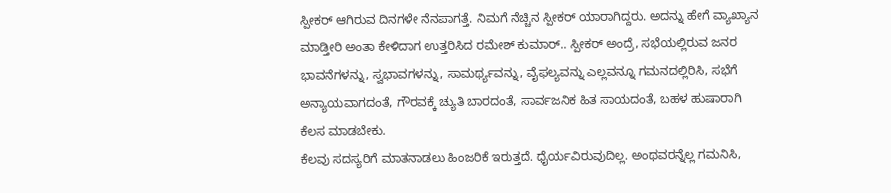ಸ್ಪೀಕರ್ ಆಗಿರುವ ದಿನಗಳೇ ನೆನಪಾಗತ್ತೆ. ನಿಮಗೆ ನೆಚ್ಚಿನ ಸ್ಪೀಕರ್ ಯಾರಾಗಿದ್ದರು. ಅದನ್ನು ಹೇಗೆ ವ್ಯಾಖ್ಯಾನ ಮಾಡ್ತೀರಿ ಅಂತಾ ಕೇಳಿದಾಗ ಉತ್ತರಿಸಿದ ರಮೇಶ್ ಕುಮಾರ್.. ಸ್ಪೀಕರ್ ಅಂದ್ರೆ, ಸಭೆಯಲ್ಲಿರುವ ಜನರ ಭಾವನೆಗಳನ್ನು, ಸ್ವಭಾವಗಳನ್ನು, ಸಾಮರ್ಥ್ಯವನ್ನು, ವೈಫಲ್ಯವನ್ನು ಎಲ್ಲವನ್ನೂ ಗಮನದಲ್ಲಿರಿಸಿ, ಸಭೆಗೆ ಅನ್ಯಾಯವಾಗದಂತೆ, ಗೌರವಕ್ಕೆ ಚ್ಯುತಿ ಬಾರದಂತೆ, ಸಾರ್ವಜನಿಕ ಹಿತ ಸಾಯದಂತೆ, ಬಹಳ ಹುಷಾರಾಗಿ ಕೆಲಸ ಮಾಡಬೇಕು.
ಕೆಲವು ಸದಸ್ಯರಿಗೆ ಮಾತನಾಡಲು ಹಿಂಜರಿಕೆ ಇರುತ್ತದೆ. ಧೈರ್ಯವಿರುವುದಿಲ್ಲ. ಅಂಥವರನ್ನೆಲ್ಲ ಗಮನಿಸಿ,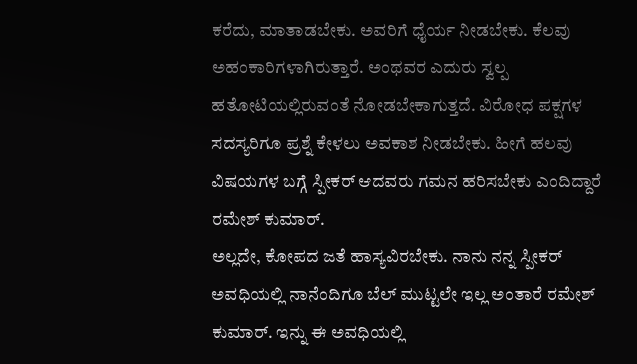ಕರೆದು, ಮಾತಾಡಬೇಕು. ಅವರಿಗೆ ಧೈರ್ಯ ನೀಡಬೇಕು. ಕೆಲವು ಅಹಂಕಾರಿಗಳಾಗಿರುತ್ತಾರೆ. ಅಂಥವರ ಎದುರು ಸ್ವಲ್ಪ ಹತೋಟಿಯಲ್ಲಿರುವಂತೆ ನೋಡಬೇಕಾಗುತ್ತದೆ. ವಿರೋಧ ಪಕ್ಷಗಳ ಸದಸ್ಯರಿಗೂ ಪ್ರಶ್ನೆ ಕೇಳಲು ಅವಕಾಶ ನೀಡಬೇಕು. ಹೀಗೆ ಹಲವು ವಿಷಯಗಳ ಬಗ್ಗೆ ಸ್ಪೀಕರ್ ಆದವರು ಗಮನ ಹರಿಸಬೇಕು ಎಂದಿದ್ದಾರೆ ರಮೇಶ್ ಕುಮಾರ್.
ಅಲ್ಲದೇ, ಕೋಪದ ಜತೆ ಹಾಸ್ಯವಿರಬೇಕು. ನಾನು ನನ್ನ ಸ್ಪೀಕರ್ ಅವಧಿಯಲ್ಲಿ ನಾನೆಂದಿಗೂ ಬೆಲ್ ಮುಟ್ಟಲೇ ಇಲ್ಲ ಅಂತಾರೆ ರಮೇಶ್ ಕುಮಾರ್. ಇನ್ನು ಈ ಅವಧಿಯಲ್ಲಿ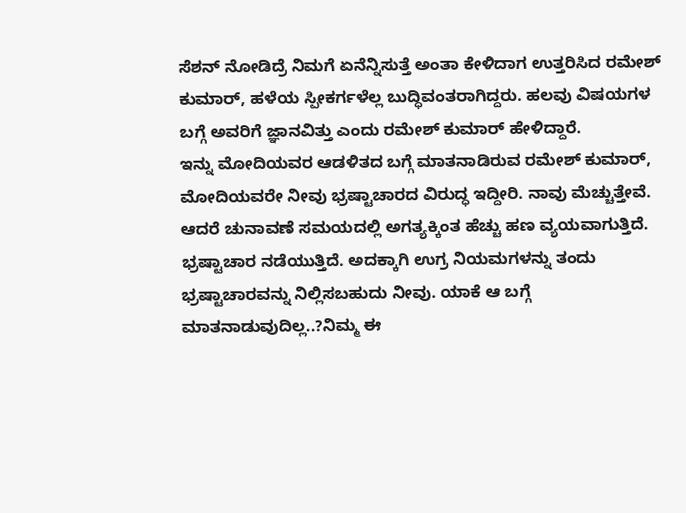ಸೆಶನ್ ನೋಡಿದ್ರೆ ನಿಮಗೆ ಏನೆನ್ನಿಸುತ್ತೆ ಅಂತಾ ಕೇಳಿದಾಗ ಉತ್ತರಿಸಿದ ರಮೇಶ್ ಕುಮಾರ್, ಹಳೆಯ ಸ್ಪೀಕರ್ಗಳೆಲ್ಲ ಬುದ್ಧಿವಂತರಾಗಿದ್ದರು. ಹಲವು ವಿಷಯಗಳ ಬಗ್ಗೆ ಅವರಿಗೆ ಜ್ಞಾನವಿತ್ತು ಎಂದು ರಮೇಶ್ ಕುಮಾರ್ ಹೇಳಿದ್ದಾರೆ.
ಇನ್ನು ಮೋದಿಯವರ ಆಡಳಿತದ ಬಗ್ಗೆ ಮಾತನಾಡಿರುವ ರಮೇಶ್ ಕುಮಾರ್, ಮೋದಿಯವರೇ ನೀವು ಭ್ರಷ್ಟಾಚಾರದ ವಿರುದ್ಧ ಇದ್ದೀರಿ. ನಾವು ಮೆಚ್ಚುತ್ತೇವೆ. ಆದರೆ ಚುನಾವಣೆ ಸಮಯದಲ್ಲಿ ಅಗತ್ಯಕ್ಕಿಂತ ಹೆಚ್ಚು ಹಣ ವ್ಯಯವಾಗುತ್ತಿದೆ. ಭ್ರಷ್ಟಾಚಾರ ನಡೆಯುತ್ತಿದೆ. ಅದಕ್ಕಾಗಿ ಉಗ್ರ ನಿಯಮಗಳನ್ನು ತಂದು ಭ್ರಷ್ಟಾಚಾರವನ್ನು ನಿಲ್ಲಿಸಬಹುದು ನೀವು. ಯಾಕೆ ಆ ಬಗ್ಗೆ ಮಾತನಾಡುವುದಿಲ್ಲ..?ನಿಮ್ಮ ಈ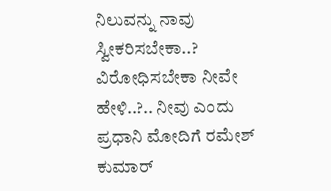ನಿಲುವನ್ನು ನಾವು ಸ್ವೀಕರಿಸಬೇಕಾ..? ವಿರೋಧಿಸಬೇಕಾ ನೀವೇ ಹೇಳಿ..?.. ನೀವು ಎಂದು ಪ್ರಧಾನಿ ಮೋದಿಗೆ ರಮೇಶ್ ಕುಮಾರ್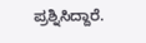ಪ್ರಶ್ನಿಸಿದ್ದಾರೆ.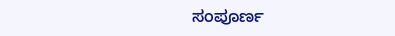ಸಂಪೂರ್ಣ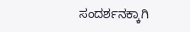ಸಂದರ್ಶನಕ್ಕಾಗಿ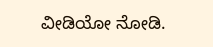ವೀಡಿಯೋ ನೋಡಿ.